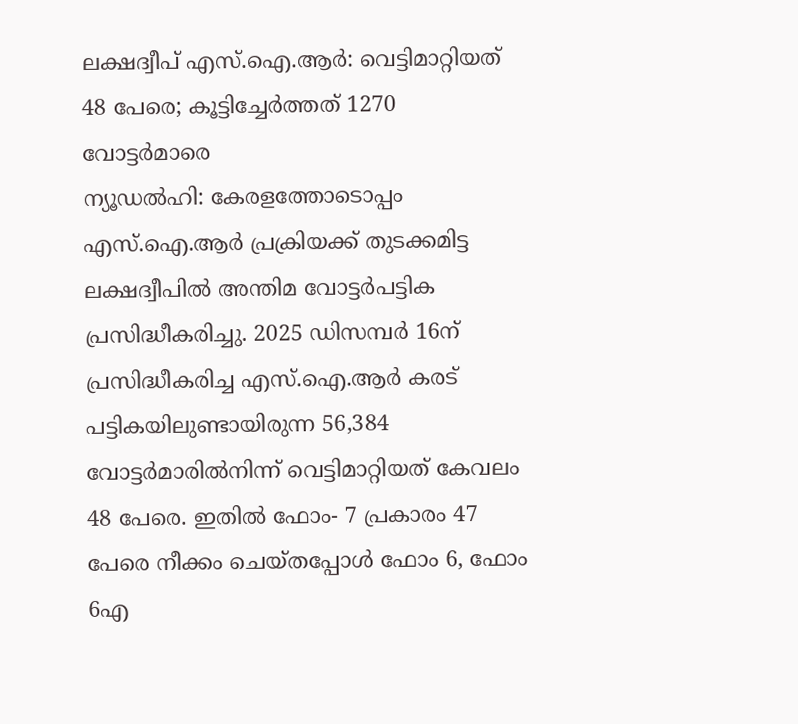ലക്ഷദ്വീപ് എസ്.ഐ.ആർ: വെട്ടിമാറ്റിയത് 48 പേരെ; കൂട്ടിച്ചേർത്തത് 1270 വോട്ടർമാരെ
ന്യൂഡൽഹി: കേരളത്തോടൊപ്പം എസ്.ഐ.ആർ പ്രക്രിയക്ക് തുടക്കമിട്ട ലക്ഷദ്വീപിൽ അന്തിമ വോട്ടർപട്ടിക പ്രസിദ്ധീകരിച്ചു. 2025 ഡിസമ്പർ 16ന് പ്രസിദ്ധീകരിച്ച എസ്.ഐ.ആർ കരട് പട്ടികയിലുണ്ടായിരുന്ന 56,384 വോട്ടർമാരിൽനിന്ന് വെട്ടിമാറ്റിയത് കേവലം 48 പേരെ. ഇതിൽ ഫോം- 7 പ്രകാരം 47 പേരെ നീക്കം ചെയ്തപ്പോൾ ഫോം 6, ഫോം 6എ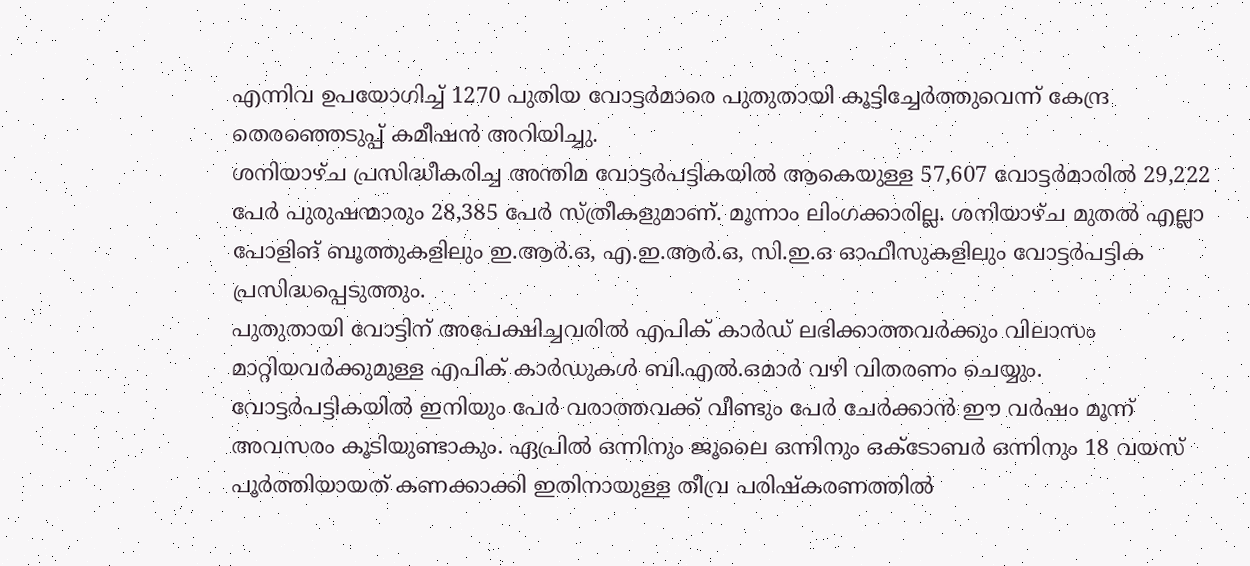എന്നിവ ഉപയോഗിച്ച് 1270 പുതിയ വോട്ടർമാരെ പുതുതായി കൂട്ടിച്ചേർത്തുവെന്ന് കേന്ദ്ര തെരഞ്ഞെടുപ്പ് കമീഷൻ അറിയിച്ചു.
ശനിയാഴ്ച പ്രസിദ്ധീകരിച്ച അന്തിമ വോട്ടർപട്ടികയിൽ ആകെയുള്ള 57,607 വോട്ടർമാരിൽ 29,222 പേർ പുരുഷന്മാരും 28,385 പേർ സ്ത്രീകളുമാണ്. മൂന്നാം ലിംഗക്കാരില്ല. ശനിയാഴ്ച മുതൽ എല്ലാ പോളിങ് ബൂത്തുകളിലും ഇ.ആർ.ഒ, എ.ഇ.ആർ.ഒ, സി.ഇ.ഒ ഓഫീസുകളിലും വോട്ടർപട്ടിക പ്രസിദ്ധപ്പെടുത്തും.
പുതുതായി വോട്ടിന് അപേക്ഷിച്ചവരിൽ എപിക് കാർഡ് ലഭിക്കാത്തവർക്കും വിലാസം മാറ്റിയവർക്കുമുള്ള എപിക് കാർഡുകൾ ബി.എൽ.ഒമാർ വഴി വിതരണം ചെയ്യും. വോട്ടർപട്ടികയിൽ ഇനിയും പേർ വരാത്തവക്ക് വീണ്ടും പേർ ചേർക്കാൻ ഈ വർഷം മൂന്ന് അവസരം കൂടിയുണ്ടാകും. ഏപ്രിൽ ഒന്നിനും ജൂലൈ ഒന്നിനും ഒക്ടോബർ ഒന്നിനും 18 വയസ് പൂർത്തിയായത് കണക്കാക്കി ഇതിനായുള്ള തീവ്ര പരിഷ്കരണത്തിൽ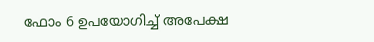ഫോം 6 ഉപയോഗിച്ച് അപേക്ഷ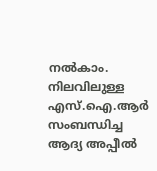നൽകാം.
നിലവിലുള്ള എസ്.ഐ.ആർ സംബന്ധിച്ച ആദ്യ അപ്പീൽ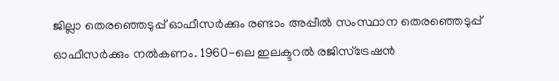ജില്ലാ തെരഞ്ഞെടുപ്പ് ഓഫീസർക്കും രണ്ടാം അപ്പീൽ സംസ്ഥാന തെരഞ്ഞെടുപ്പ് ഓഫീസർക്കും നൽകണം. 1960-ലെ ഇലക്ടറൽ രജിസ്ട്രേഷൻ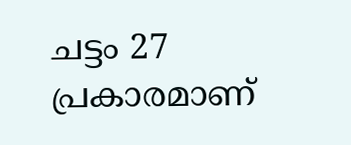ചട്ടം 27 പ്രകാരമാണ്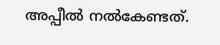അപ്പീൽ നൽകേണ്ടത്.